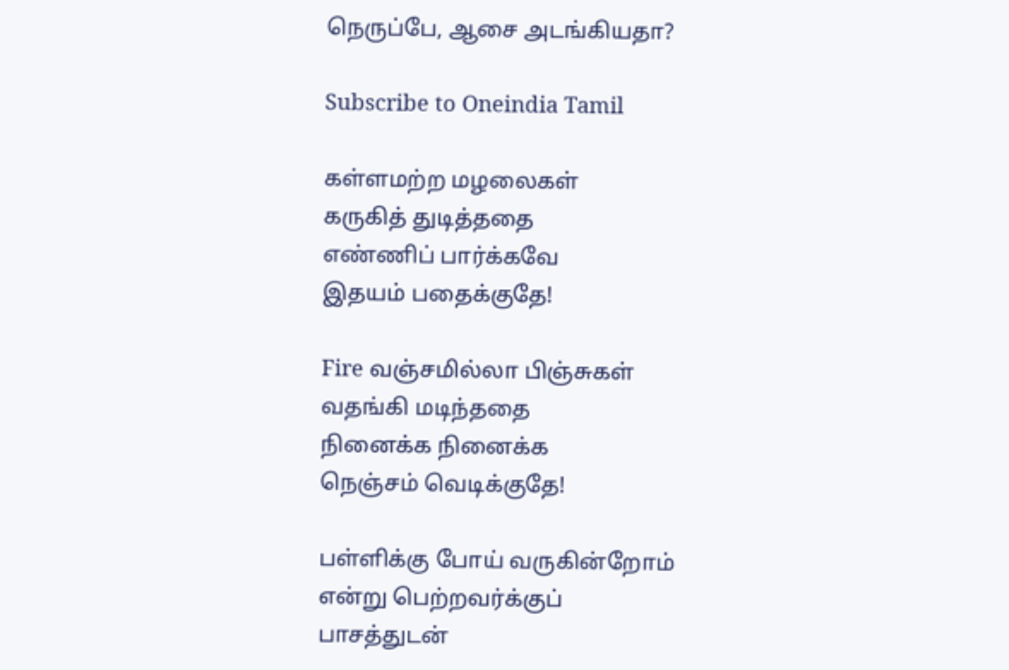நெருப்பே, ஆசை அடங்கியதா?

Subscribe to Oneindia Tamil

கள்ளமற்ற மழலைகள்
கருகித் துடித்ததை
எண்ணிப் பார்க்கவே
இதயம் பதைக்குதே!

Fire வஞ்சமில்லா பிஞ்சுகள்
வதங்கி மடிந்ததை
நினைக்க நினைக்க
நெஞ்சம் வெடிக்குதே!

பள்ளிக்கு போய் வருகின்றோம்
என்று பெற்றவர்க்குப்
பாசத்துடன்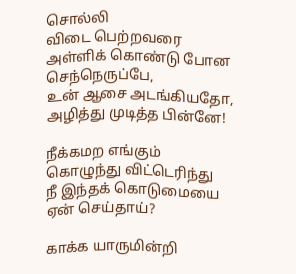சொல்லி
விடை பெற்றவரை
அள்ளிக் கொண்டு போன
செந்நெருப்பே,
உன் ஆசை அடங்கியதோ,
அழித்து முடித்த பின்னே!

நீக்கமற எங்கும்
கொழுந்து விட்டெரிந்து
நீ இந்தக் கொடுமையை
ஏன் செய்தாய்?

காக்க யாருமின்றி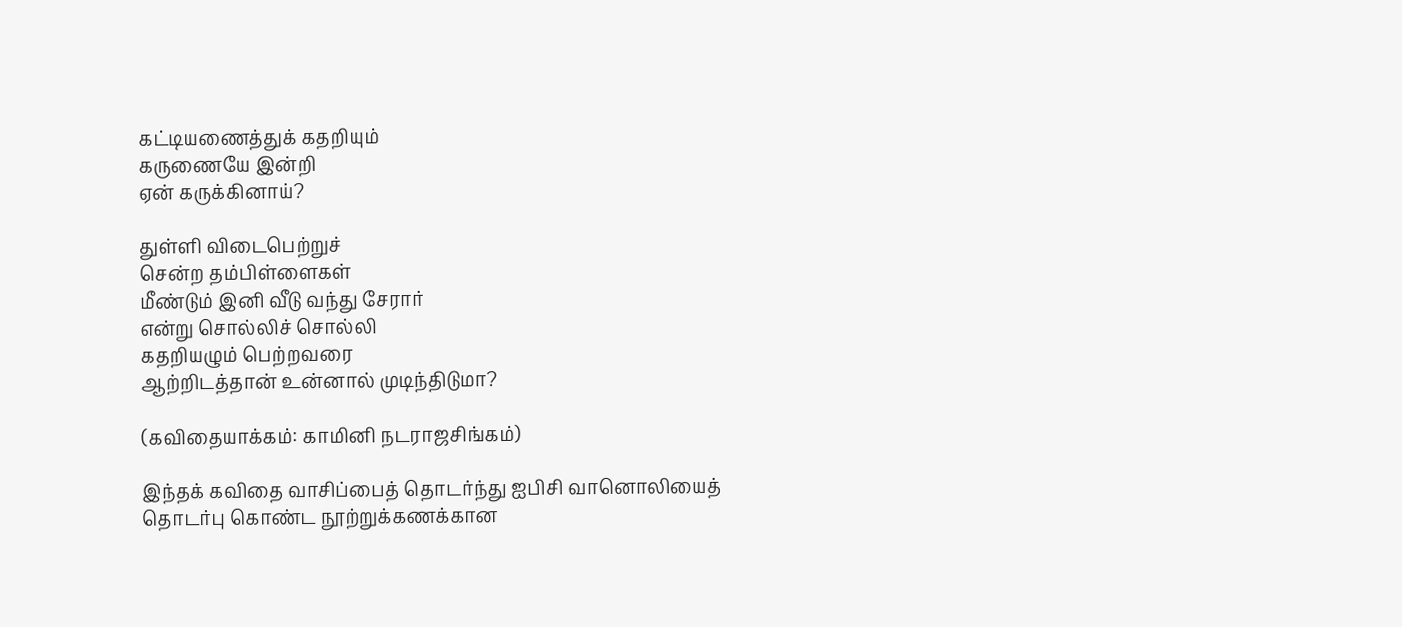கட்டியணைத்துக் கதறியும்
கருணையே இன்றி
ஏன் கருக்கினாய்?

துள்ளி விடைபெற்றுச்
சென்ற தம்பிள்ளைகள்
மீண்டும் இனி வீடு வந்து சேரார்
என்று சொல்லிச் சொல்லி
கதறியழும் பெற்றவரை
ஆற்றிடத்தான் உன்னால் முடிந்திடுமா?

(கவிதையாக்கம்: காமினி நடராஜசிங்கம்)

இந்தக் கவிதை வாசிப்பைத் தொடர்ந்து ஐபிசி வானொலியைத் தொடர்பு கொண்ட நூற்றுக்கணக்கான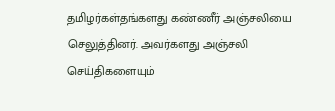தமிழர்கள்தங்களது கண்ணீர் அஞ்சலியை செலுத்தினர். அவர்களது அஞ்சலி செய்திகளையும்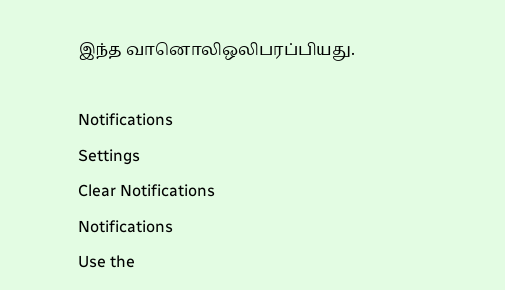இந்த வானொலிஒலிபரப்பியது.

Notifications
Settings
Clear Notifications
Notifications
Use the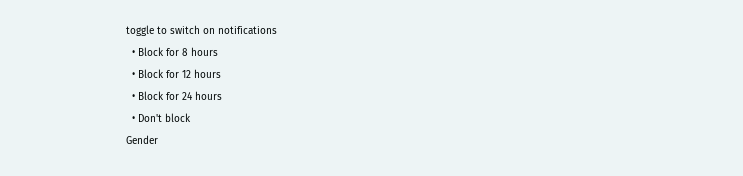toggle to switch on notifications
  • Block for 8 hours
  • Block for 12 hours
  • Block for 24 hours
  • Don't block
Gender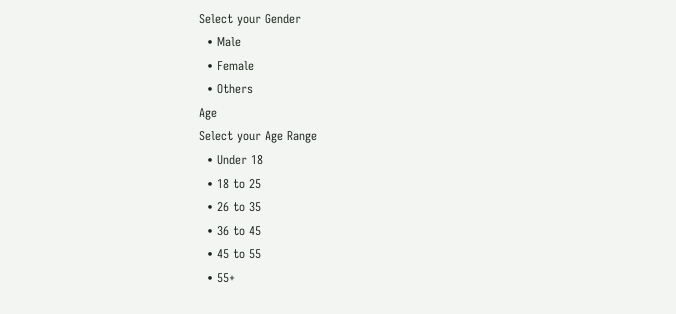Select your Gender
  • Male
  • Female
  • Others
Age
Select your Age Range
  • Under 18
  • 18 to 25
  • 26 to 35
  • 36 to 45
  • 45 to 55
  • 55+